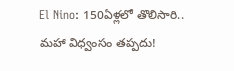El Nino: 150ఏళ్లలో తొలిసారి.. మహా విధ్వంసం తప్పదు!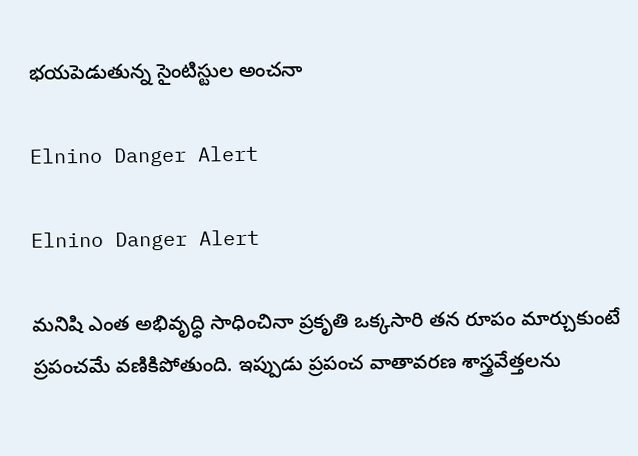భయపెడుతున్న సైంటిస్టుల అంచనా

Elnino Danger Alert

Elnino Danger Alert

మనిషి ఎంత అభివృద్ధి సాధించినా ప్రకృతి ఒక్కసారి తన రూపం మార్చుకుంటే ప్రపంచమే వణికిపోతుంది. ఇప్పుడు ప్రపంచ వాతావరణ శాస్త్రవేత్తలను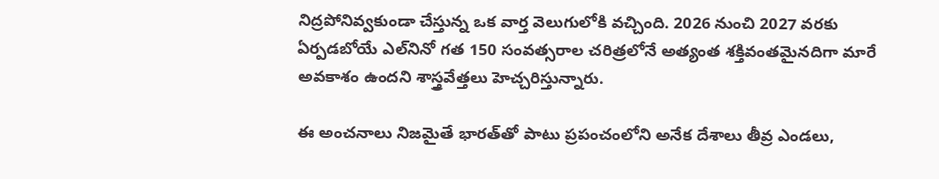నిద్రపోనివ్వకుండా చేస్తున్న ఒక వార్త వెలుగులోకి వచ్చింది. 2026 నుంచి 2027 వరకు ఏర్పడబోయే ఎల్‌నినో గత 150 సంవత్సరాల చరిత్రలోనే అత్యంత శక్తివంతమైనదిగా మారే అవకాశం ఉందని శాస్త్రవేత్తలు హెచ్చరిస్తున్నారు.

ఈ అంచనాలు నిజమైతే భారత్‌తో పాటు ప్రపంచంలోని అనేక దేశాలు తీవ్ర ఎండలు,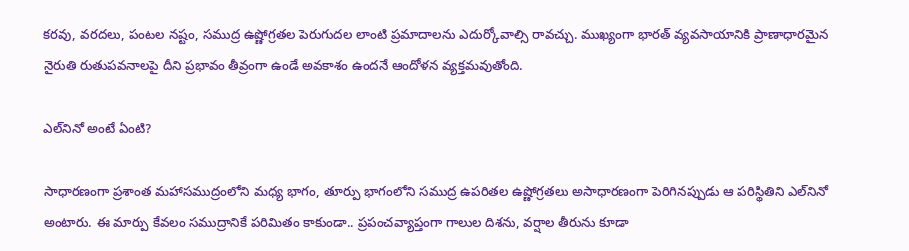కరవు, వరదలు, పంటల నష్టం, సముద్ర ఉష్ణోగ్రతల పెరుగుదల లాంటి ప్రమాదాలను ఎదుర్కోవాల్సి రావచ్చు. ముఖ్యంగా భారత్‌ వ్యవసాయానికి ప్రాణాధారమైన నైరుతి రుతుపవనాలపై దీని ప్రభావం తీవ్రంగా ఉండే అవకాశం ఉందనే ఆందోళన వ్యక్తమవుతోంది.

ఎల్‌నినో అంటే ఏంటి?

సాధారణంగా ప్రశాంత మహాసముద్రంలోని మధ్య భాగం, తూర్పు భాగంలోని సముద్ర ఉపరితల ఉష్ణోగ్రతలు అసాధారణంగా పెరిగినప్పుడు ఆ పరిస్థితిని ఎల్‌నినో అంటారు. ఈ మార్పు కేవలం సముద్రానికే పరిమితం కాకుండా.. ప్రపంచవ్యాప్తంగా గాలుల దిశను, వర్షాల తీరును కూడా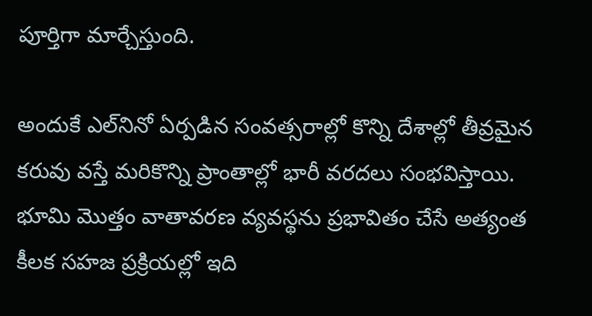పూర్తిగా మార్చేస్తుంది.

అందుకే ఎల్‌నినో ఏర్పడిన సంవత్సరాల్లో కొన్ని దేశాల్లో తీవ్రమైన కరువు వస్తే మరికొన్ని ప్రాంతాల్లో భారీ వరదలు సంభవిస్తాయి. భూమి మొత్తం వాతావరణ వ్యవస్థను ప్రభావితం చేసే అత్యంత కీలక సహజ ప్రక్రియల్లో ఇది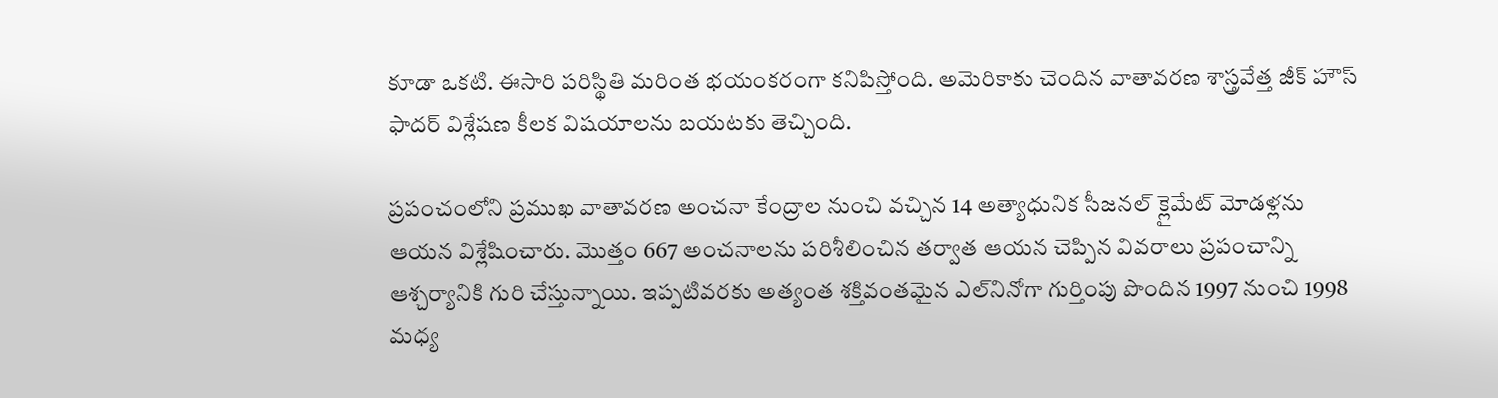కూడా ఒకటి. ఈసారి పరిస్థితి మరింత భయంకరంగా కనిపిస్తోంది. అమెరికాకు చెందిన వాతావరణ శాస్త్రవేత్త జీక్ హౌస్ ఫాదర్ విశ్లేషణ కీలక విషయాలను బయటకు తెచ్చింది.

ప్రపంచంలోని ప్రముఖ వాతావరణ అంచనా కేంద్రాల నుంచి వచ్చిన 14 అత్యాధునిక సీజనల్ క్లైమేట్ మోడళ్లను ఆయన విశ్లేషించారు. మొత్తం 667 అంచనాలను పరిశీలించిన తర్వాత ఆయన చెప్పిన వివరాలు ప్రపంచాన్ని ఆశ్చర్యానికి గురి చేస్తున్నాయి. ఇప్పటివరకు అత్యంత శక్తివంతమైన ఎల్‌నినోగా గుర్తింపు పొందిన 1997 నుంచి 1998 మధ్య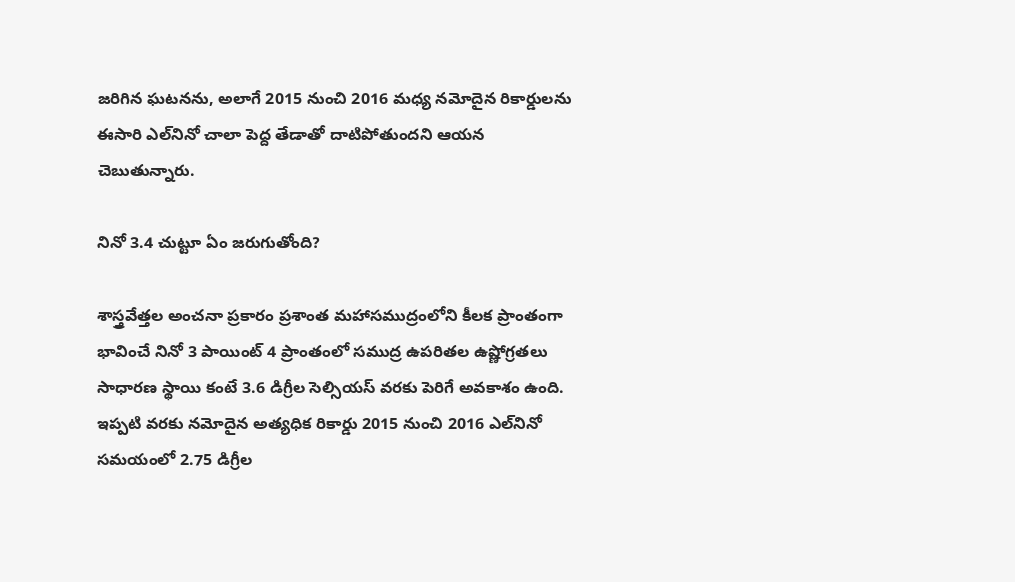జరిగిన ఘటనను, అలాగే 2015 నుంచి 2016 మధ్య నమోదైన రికార్డులను ఈసారి ఎల్‌నినో చాలా పెద్ద తేడాతో దాటిపోతుందని ఆయన చెబుతున్నారు.

నినో 3.4 చుట్టూ ఏం జరుగుతోంది?

శాస్త్రవేత్తల అంచనా ప్రకారం ప్రశాంత మహాసముద్రంలోని కీలక ప్రాంతంగా భావించే నినో 3 పాయింట్ 4 ప్రాంతంలో సముద్ర ఉపరితల ఉష్ణోగ్రతలు సాధారణ స్థాయి కంటే 3.6 డిగ్రీల సెల్సియస్ వరకు పెరిగే అవకాశం ఉంది. ఇప్పటి వరకు నమోదైన అత్యధిక రికార్డు 2015 నుంచి 2016 ఎల్‌నినో సమయంలో 2.75 డిగ్రీల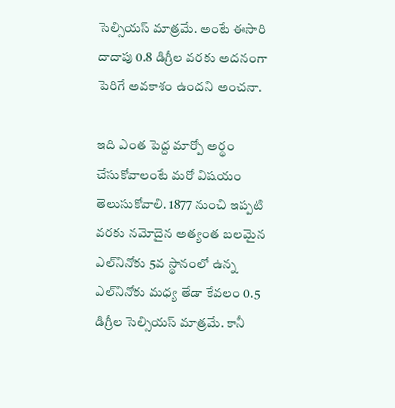సెల్సియస్ మాత్రమే. అంటే ఈసారి దాదాపు 0.8 డిగ్రీల వరకు అదనంగా పెరిగే అవకాశం ఉందని అంచనా.

ఇది ఎంత పెద్ద మార్పో అర్థం చేసుకోవాలంటే మరో విషయం తెలుసుకోవాలి. 1877 నుంచి ఇప్పటి వరకు నమోదైన అత్యంత బలమైన ఎల్‌నినోకు 5వ స్థానంలో ఉన్న ఎల్‌నినోకు మధ్య తేడా కేవలం 0.5 డిగ్రీల సెల్సియస్ మాత్రమే. కానీ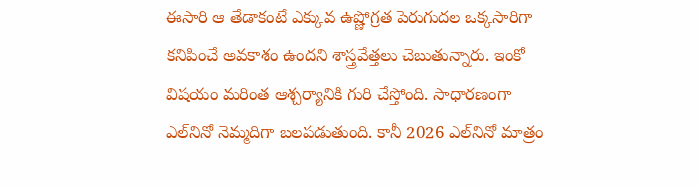ఈసారి ఆ తేడాకంటే ఎక్కువ ఉష్ణోగ్రత పెరుగుదల ఒక్కసారిగా కనిపించే అవకాశం ఉందని శాస్త్రవేత్తలు చెబుతున్నారు. ఇంకో విషయం మరింత ఆశ్చర్యానికి గురి చేస్తోంది. సాధారణంగా ఎల్‌నినో నెమ్మదిగా బలపడుతుంది. కానీ 2026 ఎల్‌నినో మాత్రం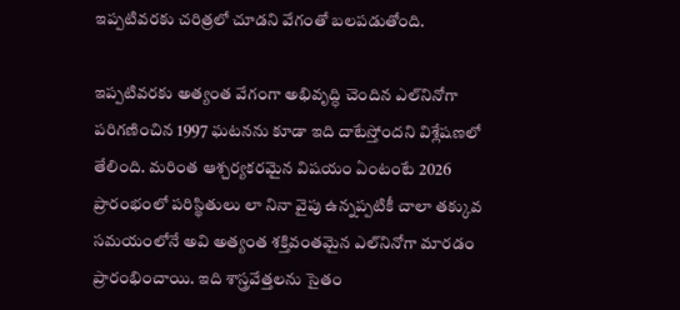ఇప్పటివరకు చరిత్రలో చూడని వేగంతో బలపడుతోంది.

ఇప్పటివరకు అత్యంత వేగంగా అభివృద్ధి చెందిన ఎల్‌నినోగా పరిగణించిన 1997 ఘటనను కూడా ఇది దాటేస్తోందని విశ్లేషణలో తేలింది. మరింత ఆశ్చర్యకరమైన విషయం ఏంటంటే 2026 ప్రారంభంలో పరిస్థితులు లా నినా వైపు ఉన్నప్పటికీ చాలా తక్కువ సమయంలోనే అవి అత్యంత శక్తివంతమైన ఎల్‌నినోగా మారడం ప్రారంభించాయి. ఇది శాస్త్రవేత్తలను సైతం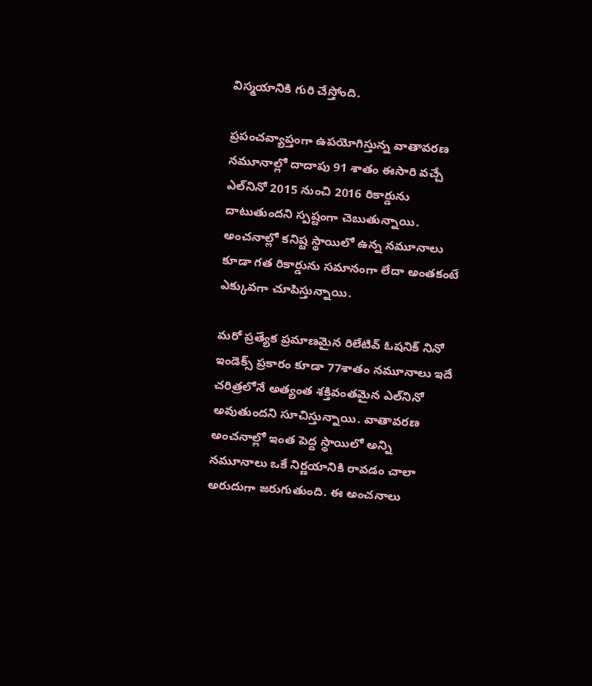విస్మయానికి గురి చేస్తోంది.

ప్రపంచవ్యాప్తంగా ఉపయోగిస్తున్న వాతావరణ నమూనాల్లో దాదాపు 91 శాతం ఈసారి వచ్చే ఎల్‌నినో 2015 నుంచి 2016 రికార్డును దాటుతుందని స్పష్టంగా చెబుతున్నాయి. అంచనాల్లో కనిష్ట స్థాయిలో ఉన్న నమూనాలు కూడా గత రికార్డును సమానంగా లేదా అంతకంటే ఎక్కువగా చూపిస్తున్నాయి.

మరో ప్రత్యేక ప్రమాణమైన రిలేటివ్ ఓషనిక్ నినో ఇండెక్స్ ప్రకారం కూడా 77శాతం నమూనాలు ఇదే చరిత్రలోనే అత్యంత శక్తివంతమైన ఎల్‌నినో అవుతుందని సూచిస్తున్నాయి. వాతావరణ అంచనాల్లో ఇంత పెద్ద స్థాయిలో అన్ని నమూనాలు ఒకే నిర్ణయానికి రావడం చాలా అరుదుగా జరుగుతుంది. ఈ అంచనాలు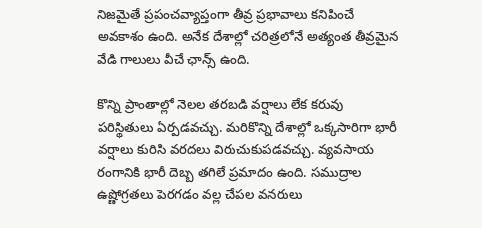నిజమైతే ప్రపంచవ్యాప్తంగా తీవ్ర ప్రభావాలు కనిపించే అవకాశం ఉంది. అనేక దేశాల్లో చరిత్రలోనే అత్యంత తీవ్రమైన వేడి గాలులు వీచే ఛాన్స్ ఉంది.

కొన్ని ప్రాంతాల్లో నెలల తరబడి వర్షాలు లేక కరువు పరిస్థితులు ఏర్పడవచ్చు. మరికొన్ని దేశాల్లో ఒక్కసారిగా భారీ వర్షాలు కురిసి వరదలు విరుచుకుపడవచ్చు. వ్యవసాయ రంగానికి భారీ దెబ్బ తగిలే ప్రమాదం ఉంది. సముద్రాల ఉష్ణోగ్రతలు పెరగడం వల్ల చేపల వనరులు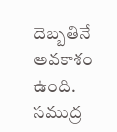దెబ్బతినే అవకాశం ఉంది. సముద్ర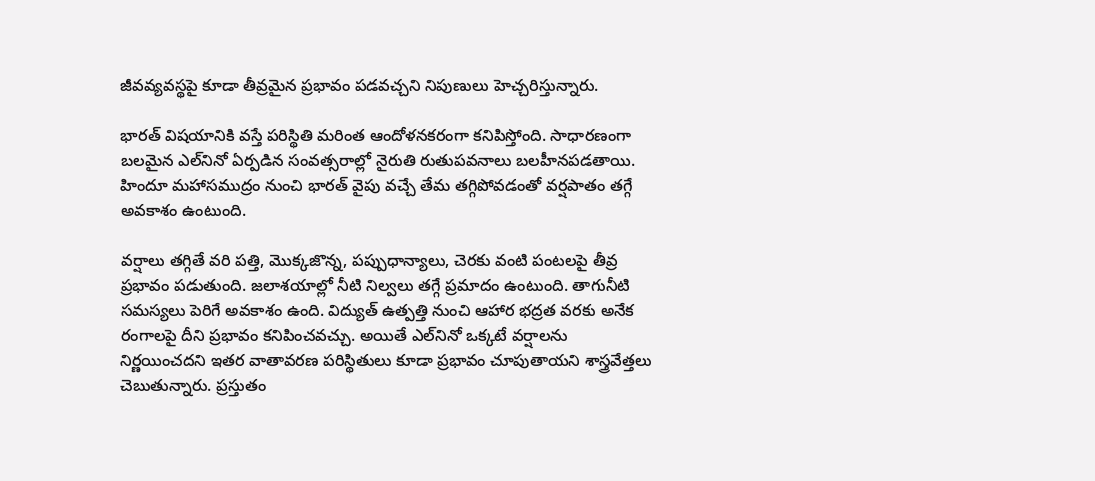జీవవ్యవస్థపై కూడా తీవ్రమైన ప్రభావం పడవచ్చని నిపుణులు హెచ్చరిస్తున్నారు.

భారత్‌ విషయానికి వస్తే పరిస్థితి మరింత ఆందోళనకరంగా కనిపిస్తోంది. సాధారణంగా బలమైన ఎల్‌నినో ఏర్పడిన సంవత్సరాల్లో నైరుతి రుతుపవనాలు బలహీనపడతాయి. హిందూ మహాసముద్రం నుంచి భారత్ వైపు వచ్చే తేమ తగ్గిపోవడంతో వర్షపాతం తగ్గే అవకాశం ఉంటుంది.

వర్షాలు తగ్గితే వరి పత్తి, మొక్కజొన్న, పప్పుధాన్యాలు, చెరకు వంటి పంటలపై తీవ్ర ప్రభావం పడుతుంది. జలాశయాల్లో నీటి నిల్వలు తగ్గే ప్రమాదం ఉంటుంది. తాగునీటి సమస్యలు పెరిగే అవకాశం ఉంది. విద్యుత్ ఉత్పత్తి నుంచి ఆహార భద్రత వరకు అనేక రంగాలపై దీని ప్రభావం కనిపించవచ్చు. అయితే ఎల్‌నినో ఒక్కటే వర్షాలను నిర్ణయించదని ఇతర వాతావరణ పరిస్థితులు కూడా ప్రభావం చూపుతాయని శాస్త్రవేత్తలు చెబుతున్నారు. ప్రస్తుతం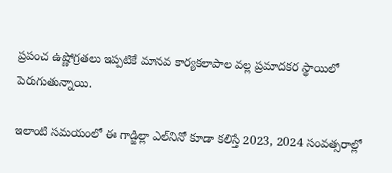ప్రపంచ ఉష్ణోగ్రతలు ఇప్పటికే మానవ కార్యకలాపాల వల్ల ప్రమాదకర స్థాయిలో పెరుగుతున్నాయి.

ఇలాంటి సమయంలో ఈ గాడ్జిల్లా ఎల్‌నినో కూడా కలిస్తే 2023, 2024 సంవత్సరాల్లో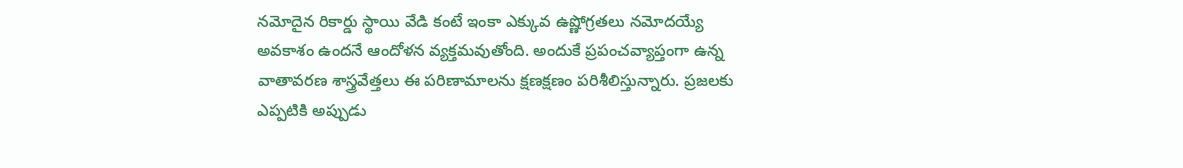నమోదైన రికార్డు స్థాయి వేడి కంటే ఇంకా ఎక్కువ ఉష్ణోగ్రతలు నమోదయ్యే అవకాశం ఉందనే ఆందోళన వ్యక్తమవుతోంది. అందుకే ప్రపంచవ్యాప్తంగా ఉన్న వాతావరణ శాస్త్రవేత్తలు ఈ పరిణామాలను క్షణక్షణం పరిశీలిస్తున్నారు. ప్రజలకు ఎప్పటికి అప్పుడు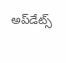అప్‌డేట్స్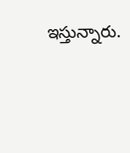ఇస్తున్నారు.